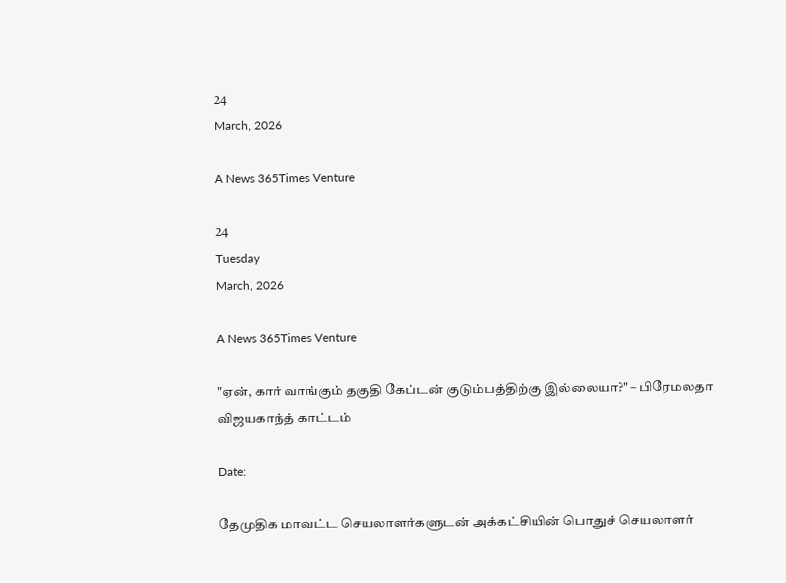24
March, 2026

A News 365Times Venture

24
Tuesday
March, 2026

A News 365Times Venture

"ஏன், கார் வாங்கும் தகுதி கேப்டன் குடும்பத்திற்கு இல்லையா?" – பிரேமலதா விஜயகாந்த் காட்டம்

Date:

தேமுதிக மாவட்ட செயலாளர்களுடன் அக்கட்சியின் பொதுச் செயலாளர்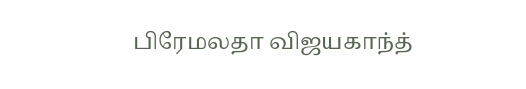பிரேமலதா விஜயகாந்த்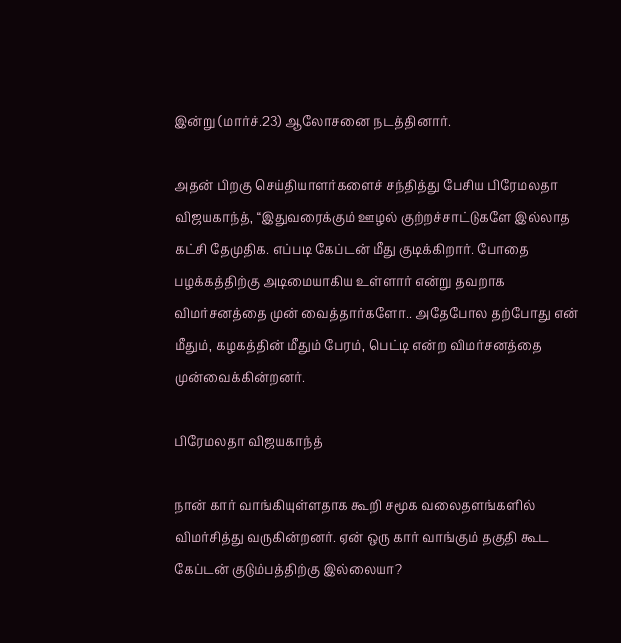இன்று (மார்ச்.23) ஆலோசனை நடத்தினார்.

அதன் பிறகு செய்தியாளர்களைச் சந்தித்து பேசிய பிரேமலதா விஜயகாந்த், “இதுவரைக்கும் ஊழல் குற்றச்சாட்டுகளே இல்லாத கட்சி தேமுதிக. எப்படி கேப்டன் மீது குடிக்கிறார். போதை பழக்கத்திற்கு அடிமையாகிய உள்ளார் என்று தவறாக விமர்சனத்தை முன் வைத்தார்களோ.. அதேபோல தற்போது என் மீதும், கழகத்தின் மீதும் பேரம், பெட்டி என்ற விமர்சனத்தை முன்வைக்கின்றனர்.

பிரேமலதா விஜயகாந்த்

நான் கார் வாங்கியுள்ளதாக கூறி சமூக வலைதளங்களில் விமர்சித்து வருகின்றனர். ஏன் ஒரு கார் வாங்கும் தகுதி கூட கேப்டன் குடும்பத்திற்கு இல்லையா?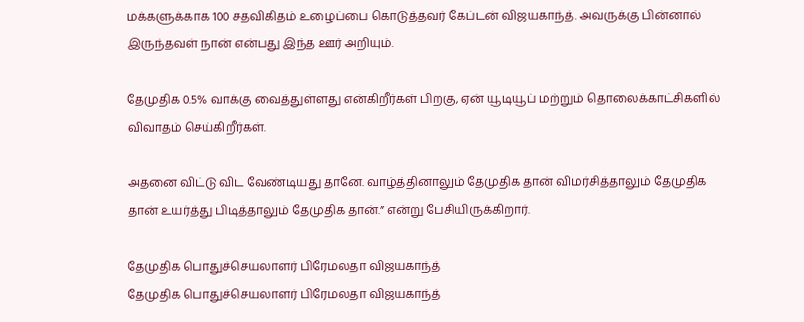மக்களுக்காக 100 சதவிகிதம் உழைப்பை கொடுத்தவர் கேப்டன் விஜயகாந்த். அவருக்கு பின்னால் இருந்தவள் நான் என்பது இந்த ஊர் அறியும்.

தேமுதிக 0.5% வாக்கு வைத்துள்ளது என்கிறீர்கள் பிறகு, ஏன் யூடியூப் மற்றும் தொலைக்காட்சிகளில் விவாதம் செய்கிறீர்கள்.

அதனை விட்டு விட வேண்டியது தானே. வாழ்த்தினாலும் தேமுதிக தான் விமர்சித்தாலும் தேமுதிக தான் உயர்த்து பிடித்தாலும் தேமுதிக தான்.” என்று பேசியிருக்கிறார்.

தேமுதிக பொதுச்செயலாளர் பிரேமலதா விஜயகாந்த்
தேமுதிக பொதுச்செயலாளர் பிரேமலதா விஜயகாந்த்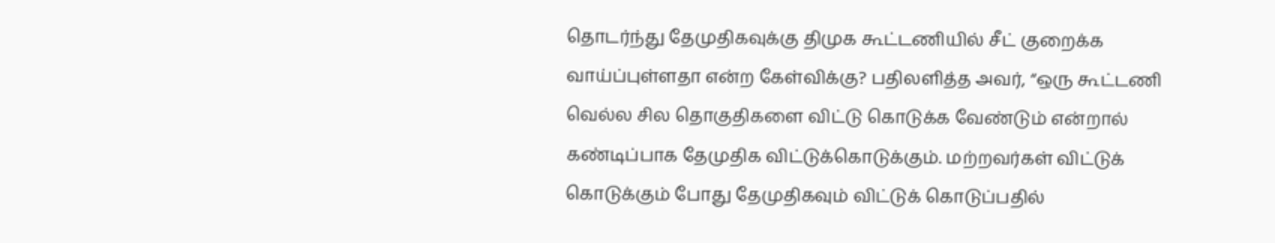தொடர்ந்து தேமுதிகவுக்கு திமுக கூட்டணியில் சீட் குறைக்க வாய்ப்புள்ளதா என்ற கேள்விக்கு? பதிலளித்த அவர், “ஒரு கூட்டணி வெல்ல சில தொகுதிகளை விட்டு கொடுக்க வேண்டும் என்றால் கண்டிப்பாக தேமுதிக விட்டுக்கொடுக்கும். மற்றவர்கள் விட்டுக் கொடுக்கும் போது தேமுதிகவும் விட்டுக் கொடுப்பதில்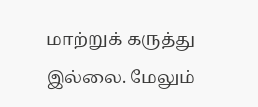மாற்றுக் கருத்து இல்லை. மேலும்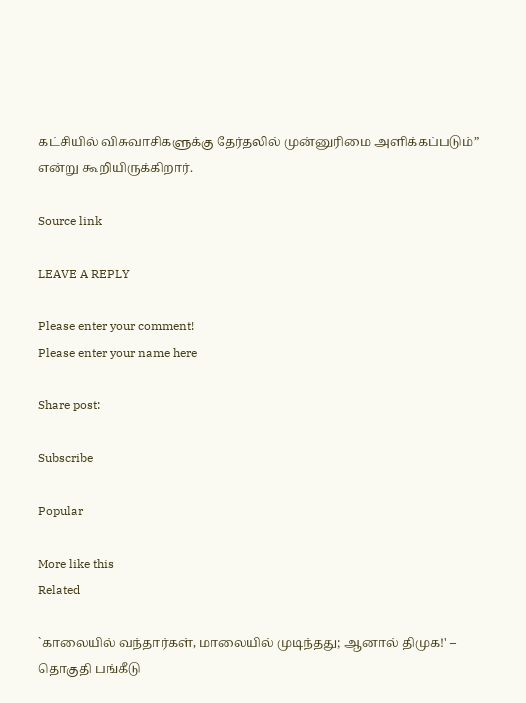கட்சியில் விசுவாசிகளுக்கு தேர்தலில் முன்னுரிமை அளிக்கப்படும்” என்று கூறியிருக்கிறார்.

Source link

LEAVE A REPLY

Please enter your comment!
Please enter your name here

Share post:

Subscribe

Popular

More like this
Related

`காலையில் வந்தார்கள், மாலையில் முடிந்தது; ஆனால் திமுக!' – தொகுதி பங்கீடு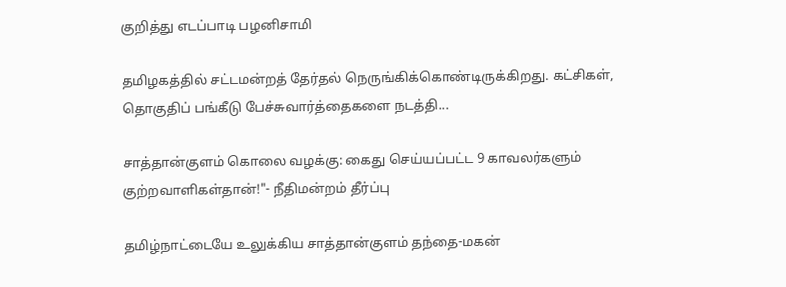குறித்து எடப்பாடி பழனிசாமி

தமிழகத்தில் சட்டமன்றத் தேர்தல் நெருங்கிக்கொண்டிருக்கிறது. கட்சிகள், தொகுதிப் பங்கீடு பேச்சுவார்த்தைகளை நடத்தி...

சாத்தான்குளம் கொலை வழக்கு: கைது செய்யப்பட்ட 9 காவலர்களும் குற்றவாளிகள்தான்!"- நீதிமன்றம் தீர்ப்பு

தமிழ்நாட்டையே உலுக்கிய சாத்தான்குளம் தந்தை-மகன்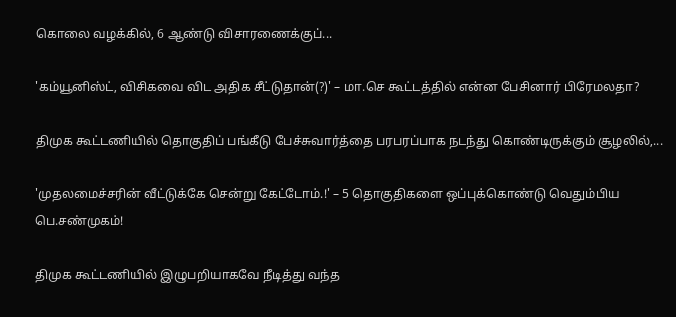கொலை வழக்கில், 6 ஆண்டு விசாரணைக்குப்...

'கம்யூனிஸ்ட், விசிகவை விட அதிக சீட்டுதான்(?)' – மா.செ கூட்டத்தில் என்ன பேசினார் பிரேமலதா?

திமுக கூட்டணியில் தொகுதிப் பங்கீடு பேச்சுவார்த்தை பரபரப்பாக நடந்து கொண்டிருக்கும் சூழலில்,...

'முதலமைச்சரின் வீட்டுக்கே சென்று கேட்டோம்.!' – 5 தொகுதிகளை ஒப்புக்கொண்டு வெதும்பிய பெ.சண்முகம்!

திமுக கூட்டணியில் இழுபறியாகவே நீடித்து வந்த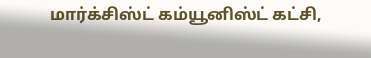மார்க்சிஸ்ட் கம்யூனிஸ்ட் கட்சி,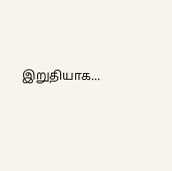இறுதியாக...